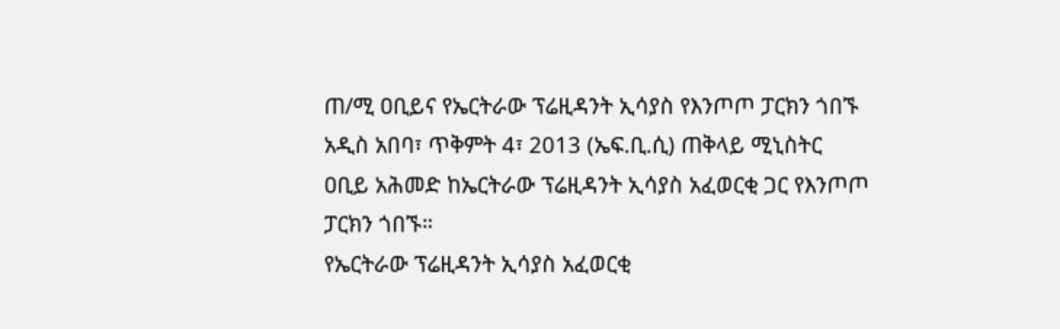ጠ/ሚ ዐቢይና የኤርትራው ፕሬዚዳንት ኢሳያስ የእንጦጦ ፓርክን ጎበኙ
አዲስ አበባ፣ ጥቅምት 4፣ 2013 (ኤፍ.ቢ.ሲ) ጠቅላይ ሚኒስትር ዐቢይ አሕመድ ከኤርትራው ፕሬዚዳንት ኢሳያስ አፈወርቂ ጋር የእንጦጦ ፓርክን ጎበኙ።
የኤርትራው ፕሬዚዳንት ኢሳያስ አፈወርቂ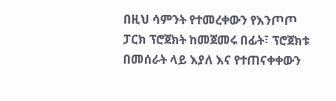በዚህ ሳምንት የተመረቀውን የእንጦጦ ፓርክ ፕሮጀክት ከመጀመሩ በፊት፣ ፕሮጀክቱ በመሰራት ላይ እያለ እና የተጠናቀቀውን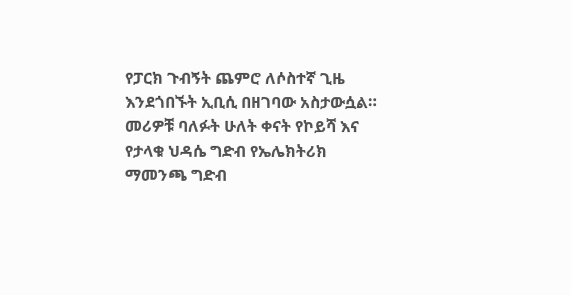የፓርክ ጉብኝት ጨምሮ ለሶስተኛ ጊዜ እንደጎበኙት ኢቢሲ በዘገባው አስታውሷል።
መሪዎቹ ባለፉት ሁለት ቀናት የኮይሻ እና የታላቁ ህዳሴ ግድብ የኤሌክትሪክ ማመንጫ ግድብ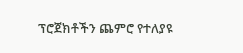ፕሮጀክቶችን ጨምሮ የተለያዩ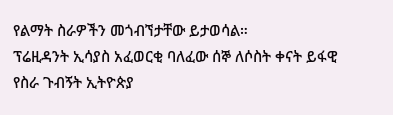የልማት ስራዎችን መጎብኘታቸው ይታወሳል።
ፕሬዚዳንት ኢሳያስ አፈወርቂ ባለፈው ሰኞ ለሶስት ቀናት ይፋዊ የስራ ጉብኝት ኢትዮጵያ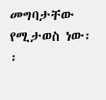መግባታቸው የሚታወስ ነው፡፡